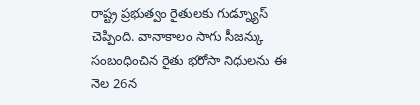రాష్ట్ర ప్రభుత్వం రైతులకు గుడ్న్యూస్ చెప్పింది. వానాకాలం సాగు సీజన్కు సంబంధించిన రైతు భరోసా నిధులను ఈ నెల 26న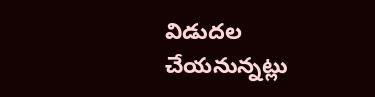విడుదల చేయనున్నట్లు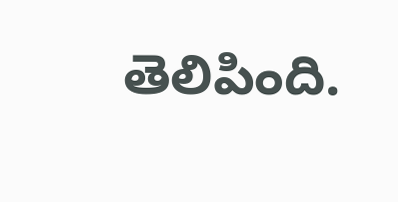తెలిపింది.